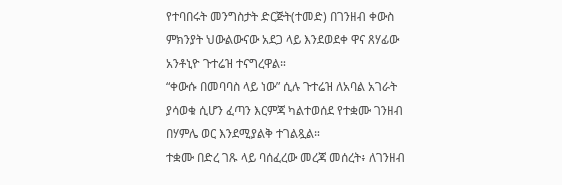የተባበሩት መንግስታት ድርጅት(ተመድ) በገንዘብ ቀውስ ምክንያት ህውልውናው አደጋ ላይ እንደወደቀ ዋና ጸሃፊው አንቶኒዮ ጉተሬዝ ተናግረዋል።
“ቀውሱ በመባባስ ላይ ነው” ሲሉ ጉተሬዝ ለአባል አገራት ያሳወቁ ሲሆን ፈጣን እርምጃ ካልተወሰደ የተቋሙ ገንዘብ በሃምሌ ወር እንደሚያልቅ ተገልጿል።
ተቋሙ በድረ ገጹ ላይ ባሰፈረው መረጃ መሰረት፥ ለገንዘብ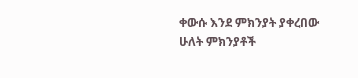ቀውሱ እንደ ምክንያት ያቀረበው ሁለት ምክንያቶች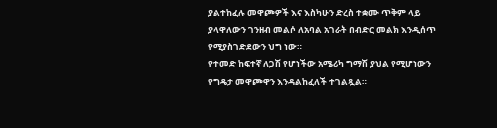ያልተከፈሉ መዋጮዎች እና እስካሁን ድረስ ተቋሙ ጥቅም ላይ ያላዋለውን ገንዘብ መልሶ ለአባል አገራት በብድር መልክ እንዲሰጥ የሚያስገድደውን ህግ ነው።
የተመድ ከፍተኛ ለጋሽ የሆነችው አሜሪካ ግማሽ ያህል የሚሆነውን የግዴታ መዋጮዋን እንዳልከፈለች ተገልጿል።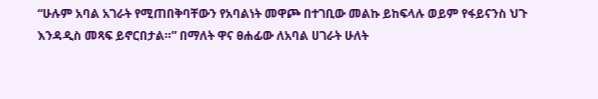“ሁሉም አባል አገራት የሚጠበቅባቸውን የአባልነት መዋጮ በተገቢው መልኩ ይከፍላሉ ወይም የፋይናንስ ህጉ እንዳዲስ መጻፍ ይኖርበታል።” በማለት ዋና ፀሐፊው ለአባል ሀገራት ሁለት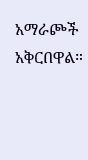አማራጮች አቅርበዋል።